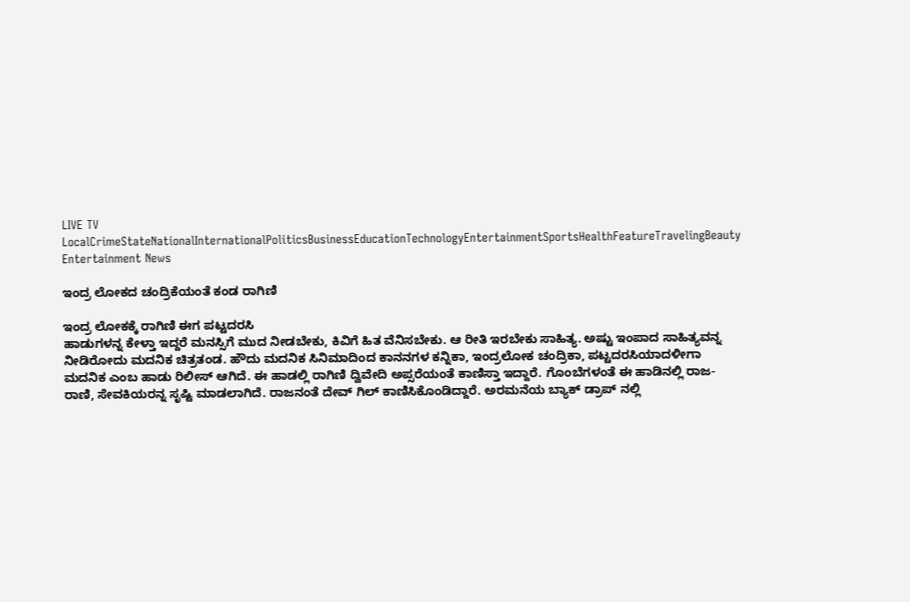LIVE TV LocalCrimeStateNationalInternationalPoliticsBusinessEducationTechnologyEntertainmentSportsHealthFeatureTravelingBeauty
Entertainment News

ಇಂದ್ರ ಲೋಕದ ಚಂದ್ರಿಕೆಯಂತೆ ಕಂಡ ರಾಗಿಣಿ

ಇಂದ್ರ ಲೋಕಕ್ಕೆ ರಾಗಿಣಿ ಈಗ ಪಟ್ಟದರಸಿ
ಹಾಡುಗಳನ್ನ ಕೇಳ್ತಾ ಇದ್ದರೆ ಮನಸ್ಸಿಗೆ ಮುದ ನೀಡಬೇಕು, ಕಿವಿಗೆ ಹಿತ ವೆನಿಸಬೇಕು. ಆ ರೀತಿ ಇರಬೇಕು ಸಾಹಿತ್ಯ. ಅಷ್ಟು ಇಂಪಾದ ಸಾಹಿತ್ಯವನ್ನ ನೀಡಿರೋದು ಮದನಿಕ ಚಿತ್ರತಂಡ. ಹೌದು ಮದನಿಕ ಸಿನಿಮಾದಿಂದ ಕಾನನಗಳ ಕನ್ನಿಕಾ, ಇಂದ್ರಲೋಕ ಚಂದ್ರಿಕಾ, ಪಟ್ಟದರಸಿಯಾದಳೀಗಾ ಮದನಿಕ ಎಂಬ ಹಾಡು ರಿಲೀಸ್ ಆಗಿದೆ. ಈ ಹಾಡಲ್ಲಿ ರಾಗಿಣಿ ದ್ವಿವೇದಿ ಅಪ್ಸರೆಯಂತೆ ಕಾಣಿಸ್ತಾ ಇದ್ದಾರೆ. ಗೊಂಬೆಗಳಂತೆ ಈ ಹಾಡಿನಲ್ಲಿ ರಾಜ-ರಾಣಿ, ಸೇವಕಿಯರನ್ನ ಸೃಷ್ಟಿ ಮಾಡಲಾಗಿದೆ. ರಾಜನಂತೆ ದೇವ್ ಗಿಲ್ ಕಾಣಿಸಿಕೊಂಡಿದ್ದಾರೆ. ಅರಮನೆಯ ಬ್ಯಾಕ್ ಡ್ರಾಪ್ ನಲ್ಲಿ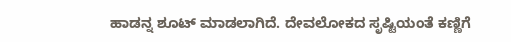ಹಾಡನ್ನ ಶೂಟ್ ಮಾಡಲಾಗಿದೆ. ದೇವಲೋಕದ ಸೃಷ್ಟಿಯಂತೆ ಕಣ್ಣಿಗೆ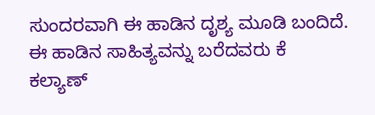ಸುಂದರವಾಗಿ ಈ ಹಾಡಿನ ದೃಶ್ಯ ಮೂಡಿ ಬಂದಿದೆ.
ಈ ಹಾಡಿನ ಸಾಹಿತ್ಯವನ್ನು ಬರೆದವರು ಕೆ ಕಲ್ಯಾಣ್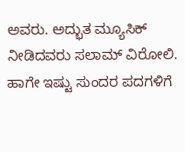ಅವರು. ಅದ್ಭುತ ಮ್ಯೂಸಿಕ್ ನೀಡಿದವರು ಸಲಾಮ್ ವಿರೋಲಿ. ಹಾಗೇ ಇಷ್ಟು ಸುಂದರ ಪದಗಳಿಗೆ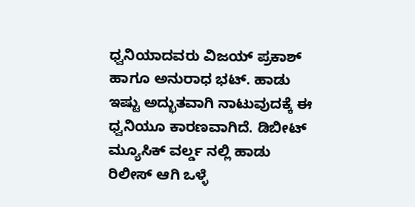ಧ್ವನಿಯಾದವರು ವಿಜಯ್ ಪ್ರಕಾಶ್ ಹಾಗೂ ಅನುರಾಧ ಭಟ್. ಹಾಡು ಇಷ್ಟು ಅದ್ಭುತವಾಗಿ ನಾಟುವುದಕ್ಕೆ ಈ ಧ್ವನಿಯೂ ಕಾರಣವಾಗಿದೆ. ಡಿಬೀಟ್ ಮ್ಯೂಸಿಕ್ ವರ್ಲ್ಡ ನಲ್ಲಿ ಹಾಡು ರಿಲೀಸ್ ಆಗಿ ಒಳ್ಳೆ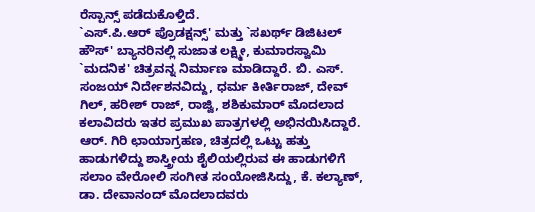ರೆಸ್ಪಾನ್ಸ್ ಪಡೆದುಕೊಳ್ತಿದೆ.
`ಎಸ್.ಪಿ.ಆರ್ ಪ್ರೊಡಕ್ಷನ್ಸ್' ಮತ್ತು `ಸಖರ್ಥ್ ಡಿಜಿಟಲ್ ಹೌಸ್' ಬ್ಯಾನರಿನಲ್ಲಿ ಸುಜಾತ ಲಕ್ಷ್ಮೀ, ಕುಮಾರಸ್ವಾಮಿ `ಮದನಿಕ' ಚಿತ್ರವನ್ನ ನಿರ್ಮಾಣ ಮಾಡಿದ್ದಾರೆ. ಬಿ. ಎಸ್. ಸಂಜಯ್ ನಿರ್ದೇಶನವಿದ್ದು, ಧರ್ಮ ಕೀರ್ತಿರಾಜ್, ದೇವ್ ಗಿಲ್, ಹರೀಶ್ ರಾಜ್, ರಾಜ್ವಿ, ಶಶಿಕುಮಾರ್ ಮೊದಲಾದ ಕಲಾವಿದರು ಇತರ ಪ್ರಮುಖ ಪಾತ್ರಗಳಲ್ಲಿ ಅಭಿನಯಿಸಿದ್ದಾರೆ. ಆರ್. ಗಿರಿ ಛಾಯಾಗ್ರಹಣ, ಚಿತ್ರದಲ್ಲಿ ಒಟ್ಟು ಹತ್ತು ಹಾಡುಗಳಿದ್ದು ಶಾಸ್ತ್ರೀಯ ಶೈಲಿಯಲ್ಲಿರುವ ಈ ಹಾಡುಗಳಿಗೆ ಸಲಾಂ ವೇರೋಲಿ ಸಂಗೀತ ಸಂಯೋಜಿಸಿದ್ದು, ಕೆ. ಕಲ್ಯಾಣ್, ಡಾ. ದೇವಾನಂದ್ ಮೊದಲಾದವರು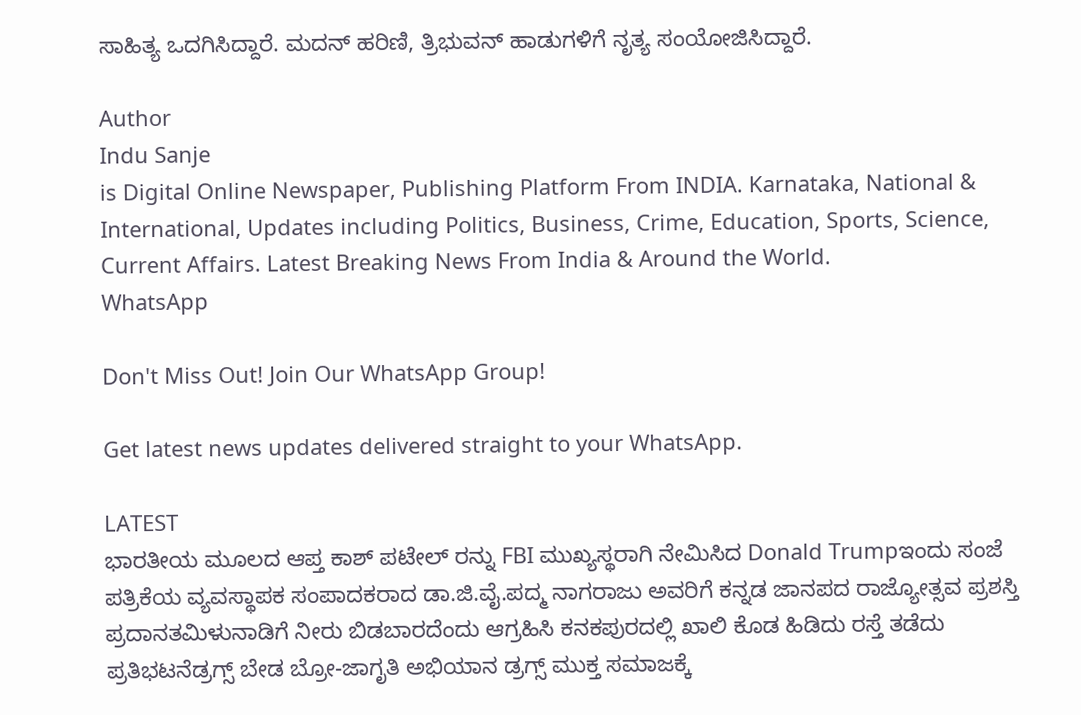ಸಾಹಿತ್ಯ ಒದಗಿಸಿದ್ದಾರೆ. ಮದನ್ ಹರಿಣಿ, ತ್ರಿಭುವನ್ ಹಾಡುಗಳಿಗೆ ನೃತ್ಯ ಸಂಯೋಜಿಸಿದ್ದಾರೆ.

Author
Indu Sanje
is Digital Online Newspaper, Publishing Platform From INDIA. Karnataka, National & International, Updates including Politics, Business, Crime, Education, Sports, Science, Current Affairs. Latest Breaking News From India & Around the World.
WhatsApp

Don't Miss Out! Join Our WhatsApp Group!

Get latest news updates delivered straight to your WhatsApp.

LATEST
ಭಾರತೀಯ ಮೂಲದ ಆಪ್ತ ಕಾಶ್ ಪಟೇಲ್ ರನ್ನು FBI ಮುಖ್ಯಸ್ಥರಾಗಿ ನೇಮಿಸಿದ Donald Trumpಇಂದು ಸಂಜೆ ಪತ್ರಿಕೆಯ ವ್ಯವಸ್ಥಾಪಕ ಸಂಪಾದಕರಾದ ಡಾ.ಜಿ.ವೈ.ಪದ್ಮ ನಾಗರಾಜು ಅವರಿಗೆ ಕನ್ನಡ ಜಾನಪದ ರಾಜ್ಯೋತ್ಸವ ಪ್ರಶಸ್ತಿ ಪ್ರದಾನತಮಿಳುನಾಡಿಗೆ ನೀರು ಬಿಡಬಾರದೆಂದು ಆಗ್ರಹಿಸಿ ಕನಕಪುರದಲ್ಲಿ ಖಾಲಿ ಕೊಡ ಹಿಡಿದು ರಸ್ತೆ ತಡೆದು ಪ್ರತಿಭಟನೆಡ್ರಗ್ಸ್ ಬೇಡ ಬ್ರೋ-ಜಾಗೃತಿ ಅಭಿಯಾನ ಡ್ರಗ್ಸ್ ಮುಕ್ತ ಸಮಾಜಕ್ಕೆ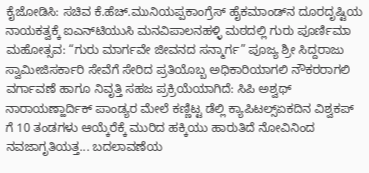ಕೈಜೋಡಿಸಿ: ಸಚಿವ ಕೆ.ಹೆಚ್.ಮುನಿಯಪ್ಪಕಾಂಗ್ರೆಸ್ ಹೈಕಮಾಂಡ್‌ನ ದೂರದೃಷ್ಟಿಯ ನಾಯಕತ್ವಕ್ಕೆ ಐಎನ್‌ಟಿಯುಸಿ ಮನವಿಪಾಲನಹಳ್ಳಿ ಮಠದಲ್ಲಿ ಗುರು ಪೂರ್ಣಿಮಾ ಮಹೋತ್ಸವ: “ಗುರು ಮಾರ್ಗವೇ ಜೀವನದ ಸನ್ಮಾರ್ಗ” ಪೂಜ್ಯ ಶ್ರೀ ಸಿದ್ದರಾಜು ಸ್ವಾಮೀಜಿಸರ್ಕಾರಿ ಸೇವೆಗೆ ಸೇರಿದ ಪ್ರತಿಯೊಬ್ಬ ಅಧಿಕಾರಿಯಾಗಲಿ ನೌಕರರಾಗಲಿ ವರ್ಗಾವಣೆ ಹಾಗೂ ನಿವೃತ್ತಿ ಸಹಜ ಪ್ರಕ್ರಿಯೆಯಾಗಿದೆ: ಸಿಪಿ ಅಶ್ವಥ್ ನಾರಾಯಣ್ಹಾರ್ದಿಕ್ ಪಾಂಡ್ಯರ ಮೇಲೆ ಕಣ್ಣಿಟ್ಟ ಡೆಲ್ಲಿ ಕ್ಯಾಪಿಟಲ್ಸ್ಏಕದಿನ ವಿಶ್ವಕಪ್ ಗೆ 10 ತಂಡಗಳು ಆಯ್ಕೆರೆಕ್ಕೆ ಮುರಿದ ಹಕ್ಕಿಯು ಹಾರುತಿದೆ ನೋವಿನಿಂದ ನವಜಾಗೃತಿಯತ್ತ... ಬದಲಾವಣೆಯ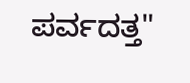ಪರ್ವದತ್ತ"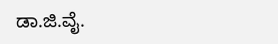ಡಾ.ಜಿ.ವೈ.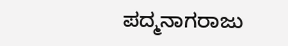ಪದ್ಮನಾಗರಾಜು